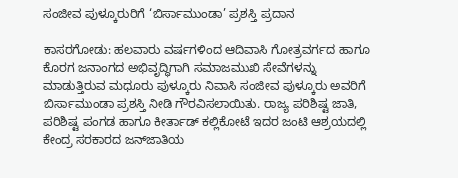ಸಂಜೀವ ಪುಳ್ಕೂರುರಿಗೆ ‘ಬಿರ್ಸಾಮುಂಡಾ’ ಪ್ರಶಸ್ತಿ ಪ್ರದಾನ

ಕಾಸರಗೋಡು: ಹಲವಾರು ವರ್ಷಗಳಿಂದ ಆದಿವಾಸಿ ಗೋತ್ರವರ್ಗದ ಹಾಗೂ ಕೊರಗ ಜನಾಂಗದ ಅಭಿವೃದ್ಧಿಗಾಗಿ ಸಮಾಜಮುಖಿ ಸೇವೆಗಳನ್ನು ಮಾಡುತ್ತಿರುವ ಮಧೂರು ಪುಳ್ಕೂರು ನಿವಾಸಿ ಸಂಜೀವ ಪುಳ್ಕೂರು ಅವರಿಗೆ ಬಿರ್ಸಾಮುಂಡಾ ಪ್ರಶಸ್ತಿ ನೀಡಿ ಗೌರವಿಸಲಾಯಿತು. ರಾಜ್ಯ ಪರಿಶಿಷ್ಟ ಜಾತಿ, ಪರಿಶಿಷ್ಟ ಪಂಗಡ ಹಾಗೂ ಕೀರ್ತಾಡ್ ಕಲ್ಲಿಕೋಟೆ ಇದರ ಜಂಟಿ ಆಶ್ರಯದಲ್ಲಿ ಕೇಂದ್ರ ಸರಕಾರದ ಜನ್‌ಜಾತಿಯ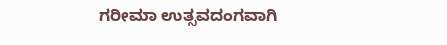ಗರೀಮಾ ಉತ್ಸವದಂಗವಾಗಿ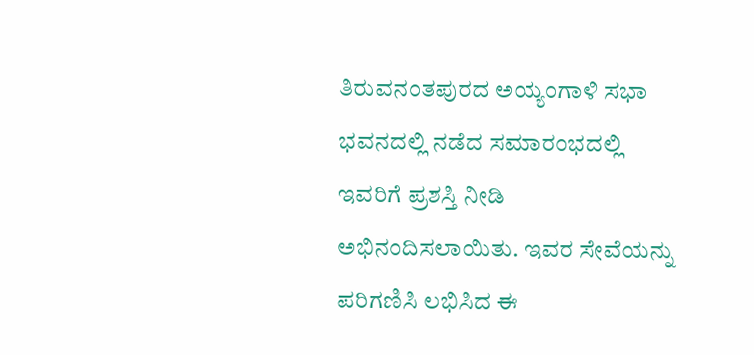ತಿರುವನಂತಪುರದ ಅಯ್ಯಂಗಾಳಿ ಸಭಾ ಭವನದಲ್ಲಿ ನಡೆದ ಸಮಾರಂಭದಲ್ಲಿ ಇವರಿಗೆ ಪ್ರಶಸ್ತಿ ನೀಡಿ ಅಭಿನಂದಿಸಲಾಯಿತು. ಇವರ ಸೇವೆಯನ್ನು  ಪರಿಗಣಿಸಿ ಲಭಿಸಿದ ಈ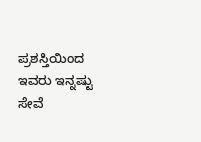ಪ್ರಶಸ್ತಿಯಿಂದ ಇವರು ಇನ್ನಷ್ಟು ಸೇವೆ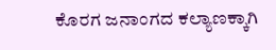ಕೊರಗ ಜನಾಂಗದ ಕಲ್ಯಾಣಕ್ಕಾಗಿ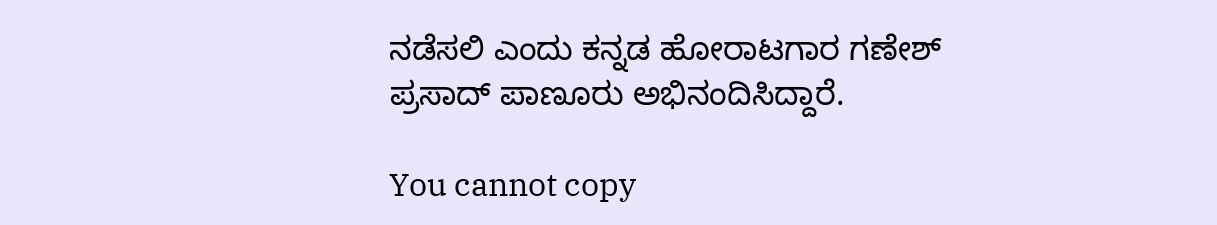ನಡೆಸಲಿ ಎಂದು ಕನ್ನಡ ಹೋರಾಟಗಾರ ಗಣೇಶ್ ಪ್ರಸಾದ್ ಪಾಣೂರು ಅಭಿನಂದಿಸಿದ್ದಾರೆ.

You cannot copy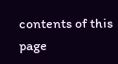contents of this page